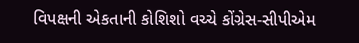વિપક્ષની એકતાની કોશિશો વચ્ચે કોંગ્રેસ-સીપીએમ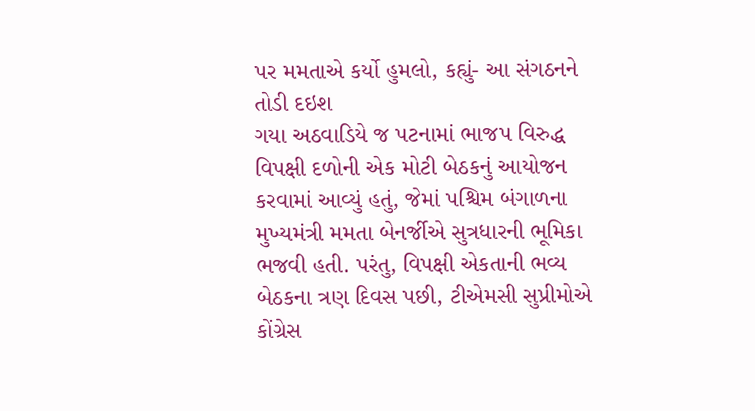પર મમતાએ કર્યો હુમલો, કહ્યું- આ સંગઠનને તોડી દઇશ
ગયા અઠવાડિયે જ પટનામાં ભાજપ વિરુદ્ધ વિપક્ષી દળોની એક મોટી બેઠકનું આયોજન કરવામાં આવ્યું હતું, જેમાં પશ્ચિમ બંગાળના મુખ્યમંત્રી મમતા બેનર્જીએ સુત્રધારની ભૂમિકા ભજવી હતી. પરંતુ, વિપક્ષી એકતાની ભવ્ય બેઠકના ત્રણ દિવસ પછી, ટીએમસી સુપ્રીમોએ કોંગ્રેસ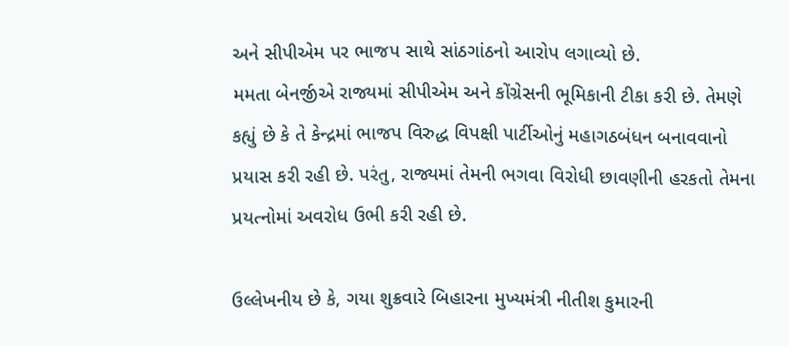અને સીપીએમ પર ભાજપ સાથે સાંઠગાંઠનો આરોપ લગાવ્યો છે.
મમતા બેનર્જીએ રાજ્યમાં સીપીએમ અને કોંગ્રેસની ભૂમિકાની ટીકા કરી છે. તેમણે કહ્યું છે કે તે કેન્દ્રમાં ભાજપ વિરુદ્ધ વિપક્ષી પાર્ટીઓનું મહાગઠબંધન બનાવવાનો પ્રયાસ કરી રહી છે. પરંતુ, રાજ્યમાં તેમની ભગવા વિરોધી છાવણીની હરકતો તેમના પ્રયત્નોમાં અવરોધ ઉભી કરી રહી છે.

ઉલ્લેખનીય છે કે, ગયા શુક્રવારે બિહારના મુખ્યમંત્રી નીતીશ કુમારની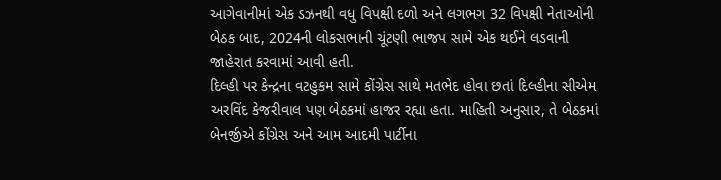આગેવાનીમાં એક ડઝનથી વધુ વિપક્ષી દળો અને લગભગ 32 વિપક્ષી નેતાઓની બેઠક બાદ, 2024ની લોકસભાની ચૂંટણી ભાજપ સામે એક થઈને લડવાની જાહેરાત કરવામાં આવી હતી.
દિલ્હી પર કેન્દ્રના વટહુકમ સામે કોંગ્રેસ સાથે મતભેદ હોવા છતાં દિલ્હીના સીએમ અરવિંદ કેજરીવાલ પણ બેઠકમાં હાજર રહ્યા હતા. માહિતી અનુસાર, તે બેઠકમાં બેનર્જીએ કોંગ્રેસ અને આમ આદમી પાર્ટીના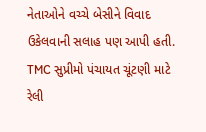નેતાઓને વચ્ચે બેસીને વિવાદ ઉકેલવાની સલાહ પણ આપી હતી.
TMC સુપ્રીમો પંચાયત ચૂંટણી માટે રેલી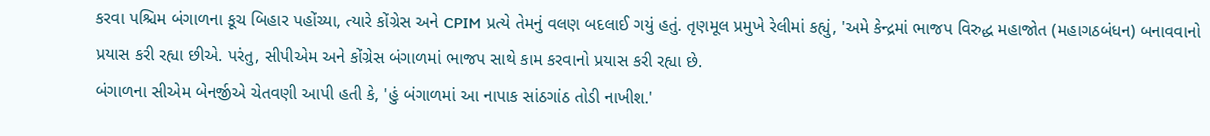કરવા પશ્ચિમ બંગાળના કૂચ બિહાર પહોંચ્યા, ત્યારે કોંગ્રેસ અને CPIM પ્રત્યે તેમનું વલણ બદલાઈ ગયું હતું. તૃણમૂલ પ્રમુખે રેલીમાં કહ્યું, 'અમે કેન્દ્રમાં ભાજપ વિરુદ્ધ મહાજોત (મહાગઠબંધન) બનાવવાનો પ્રયાસ કરી રહ્યા છીએ. પરંતુ, સીપીએમ અને કોંગ્રેસ બંગાળમાં ભાજપ સાથે કામ કરવાનો પ્રયાસ કરી રહ્યા છે.
બંગાળના સીએમ બેનર્જીએ ચેતવણી આપી હતી કે, 'હું બંગાળમાં આ નાપાક સાંઠગાંઠ તોડી નાખીશ.'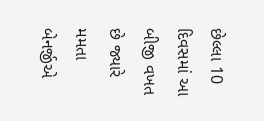છેલ્લા 10 દિવસમાં આ બીજી વખત છે જ્યારે મમતા બેનર્જીએ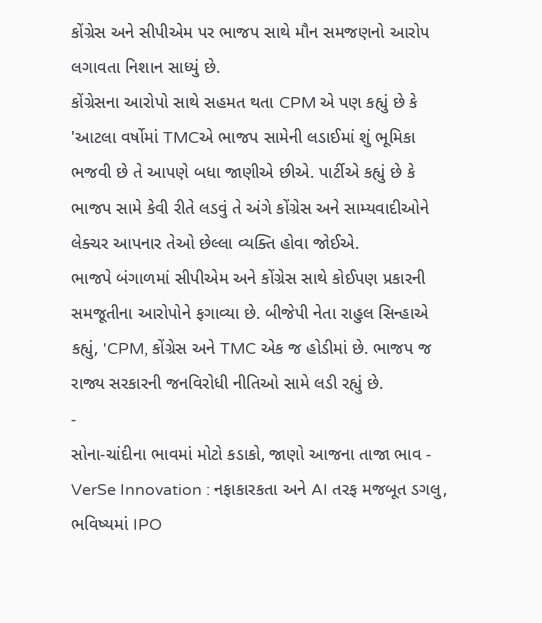કોંગ્રેસ અને સીપીએમ પર ભાજપ સાથે મૌન સમજણનો આરોપ લગાવતા નિશાન સાધ્યું છે.
કોંગ્રેસના આરોપો સાથે સહમત થતા CPM એ પણ કહ્યું છે કે 'આટલા વર્ષોમાં TMCએ ભાજપ સામેની લડાઈમાં શું ભૂમિકા ભજવી છે તે આપણે બધા જાણીએ છીએ. પાર્ટીએ કહ્યું છે કે ભાજપ સામે કેવી રીતે લડવું તે અંગે કોંગ્રેસ અને સામ્યવાદીઓને લેક્ચર આપનાર તેઓ છેલ્લા વ્યક્તિ હોવા જોઈએ.
ભાજપે બંગાળમાં સીપીએમ અને કોંગ્રેસ સાથે કોઈપણ પ્રકારની સમજૂતીના આરોપોને ફગાવ્યા છે. બીજેપી નેતા રાહુલ સિન્હાએ કહ્યું, 'CPM, કોંગ્રેસ અને TMC એક જ હોડીમાં છે. ભાજપ જ રાજ્ય સરકારની જનવિરોધી નીતિઓ સામે લડી રહ્યું છે.
-
સોના-ચાંદીના ભાવમાં મોટો કડાકો, જાણો આજના તાજા ભાવ -
VerSe Innovation : નફાકારકતા અને AI તરફ મજબૂત ડગલુ, ભવિષ્યમાં IPO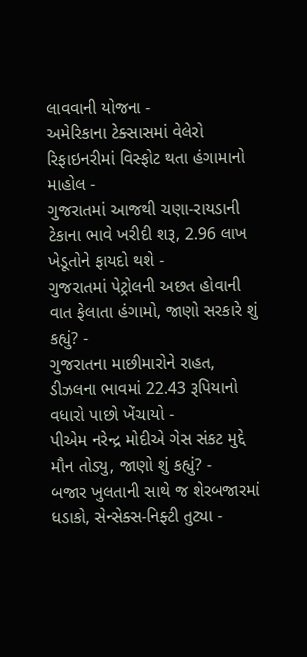લાવવાની યોજના -
અમેરિકાના ટેક્સાસમાં વેલેરો રિફાઇનરીમાં વિસ્ફોટ થતા હંગામાનો માહોલ -
ગુજરાતમાં આજથી ચણા-રાયડાની ટેકાના ભાવે ખરીદી શરૂ, 2.96 લાખ ખેડૂતોને ફાયદો થશે -
ગુજરાતમાં પેટ્રોલની અછત હોવાની વાત ફેલાતા હંગામો, જાણો સરકારે શું કહ્યું? -
ગુજરાતના માછીમારોને રાહત, ડીઝલના ભાવમાં 22.43 રૂપિયાનો વધારો પાછો ખેંચાયો -
પીએમ નરેન્દ્ર મોદીએ ગેસ સંકટ મુદ્દે મૌન તોડ્યુ, જાણો શું કહ્યું? -
બજાર ખુલતાની સાથે જ શેરબજારમાં ધડાકો, સેન્સેક્સ-નિફ્ટી તુટ્યા -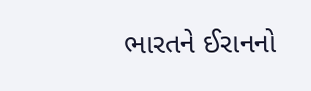ભારતને ઈરાનનો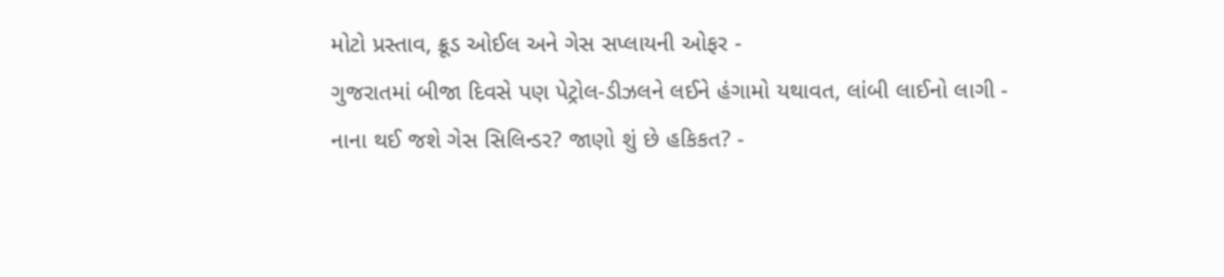મોટો પ્રસ્તાવ, ક્રૂડ ઓઈલ અને ગેસ સપ્લાયની ઓફર -
ગુજરાતમાં બીજા દિવસે પણ પેટ્રોલ-ડીઝલને લઈને હંગામો યથાવત, લાંબી લાઈનો લાગી -
નાના થઈ જશે ગેસ સિલિન્ડર? જાણો શું છે હકિકત? -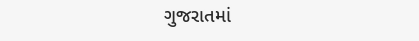ગુજરાતમાં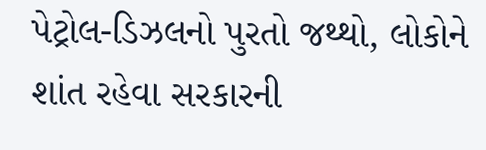પેટ્રોલ-ડિઝલનો પુરતો જથ્થો, લોકોને શાંત રહેવા સરકારની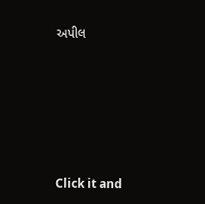અપીલ







Click it and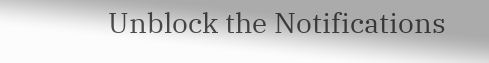Unblock the Notifications